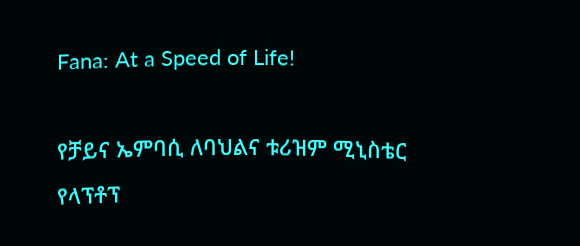Fana: At a Speed of Life!

የቻይና ኤምባሲ ለባህልና ቱሪዝም ሚኒስቴር የላፕቶፕ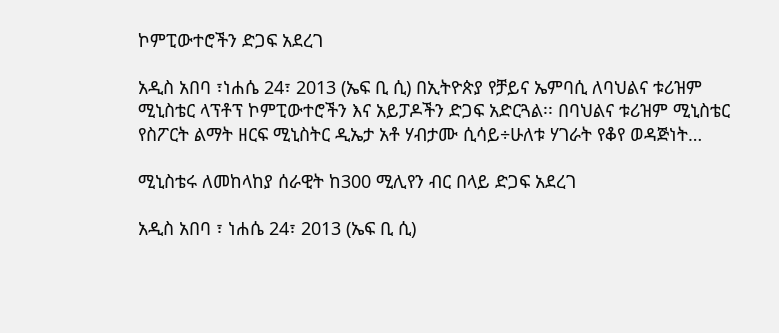ኮምፒውተሮችን ድጋፍ አደረገ

አዲስ አበባ ፣ነሐሴ 24፣ 2013 (ኤፍ ቢ ሲ) በኢትዮጵያ የቻይና ኤምባሲ ለባህልና ቱሪዝም ሚኒስቴር ላፕቶፕ ኮምፒውተሮችን እና አይፓዶችን ድጋፍ አድርጓል፡፡ በባህልና ቱሪዝም ሚኒስቴር የስፖርት ልማት ዘርፍ ሚኒስትር ዲኤታ አቶ ሃብታሙ ሲሳይ÷ሁለቱ ሃገራት የቆየ ወዳጅነት…

ሚኒስቴሩ ለመከላከያ ሰራዊት ከ300 ሚሊየን ብር በላይ ድጋፍ አደረገ

አዲስ አበባ ፣ ነሐሴ 24፣ 2013 (ኤፍ ቢ ሲ)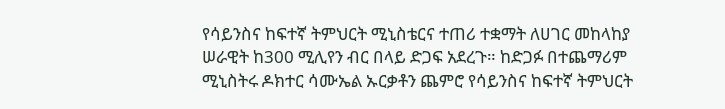የሳይንስና ከፍተኛ ትምህርት ሚኒስቴርና ተጠሪ ተቋማት ለሀገር መከላከያ ሠራዊት ከ300 ሚሊየን ብር በላይ ድጋፍ አደረጉ። ከድጋፉ በተጨማሪም ሚኒስትሩ ዶክተር ሳሙኤል ኡርቃቶን ጨምሮ የሳይንስና ከፍተኛ ትምህርት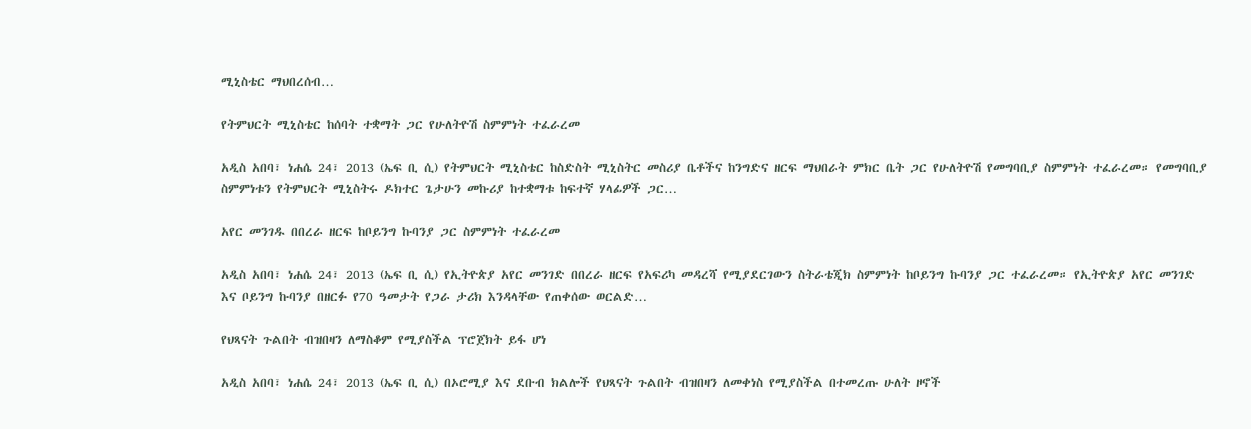ሚኒስቴር ማህበረሰብ…

የትምህርት ሚኒስቴር ከሰባት ተቋማት ጋር የሁለትዮሽ ስምምነት ተፈራረመ

አዲስ አበባ፣ ነሐሴ 24፣ 2013 (ኤፍ ቢ ሲ) የትምህርት ሚኒስቴር ከስድስት ሚኒስትር መስሪያ ቤቶችና ከንግድና ዘርፍ ማህበራት ምክር ቤት ጋር የሁለትዮሽ የመግባቢያ ስምምነት ተፈራረመ። የመግባቢያ ስምምነቱን የትምህርት ሚኒስትሩ ዶክተር ጌታሁን መኩሪያ ከተቋማቱ ከፍተኛ ሃላፊዎች ጋር…

አየር መንገዱ በበረራ ዘርፍ ከቦይንግ ኩባንያ ጋር ስምምነት ተፈራረመ

አዲስ አበባ፣ ነሐሴ 24፣ 2013 (ኤፍ ቢ ሲ) የኢትዮጵያ አየር መንገድ በበረራ ዘርፍ የአፍሪካ መዳረሻ የሚያደርገውን ስትራቴጂክ ስምምነት ከቦይንግ ኩባንያ ጋር ተፈራረመ። የኢትዮጵያ አየር መንገድ እና ቦይንግ ኩባንያ በዘርፉ የ70 ዓመታት የጋራ ታሪክ እንዳላቸው የጠቀሰው ወርልድ…

የህጻናት ጉልበት ብዝበዛን ለማስቆም የሚያስችል ፕሮጀክት ይፋ ሆነ

አዲስ አበባ፣ ነሐሴ 24፣ 2013 (ኤፍ ቢ ሲ) በኦሮሚያ እና ደቡብ ክልሎች የህጻናት ጉልበት ብዝበዛን ለመቀነስ የሚያስችል በተመረጡ ሁለት ዞኖች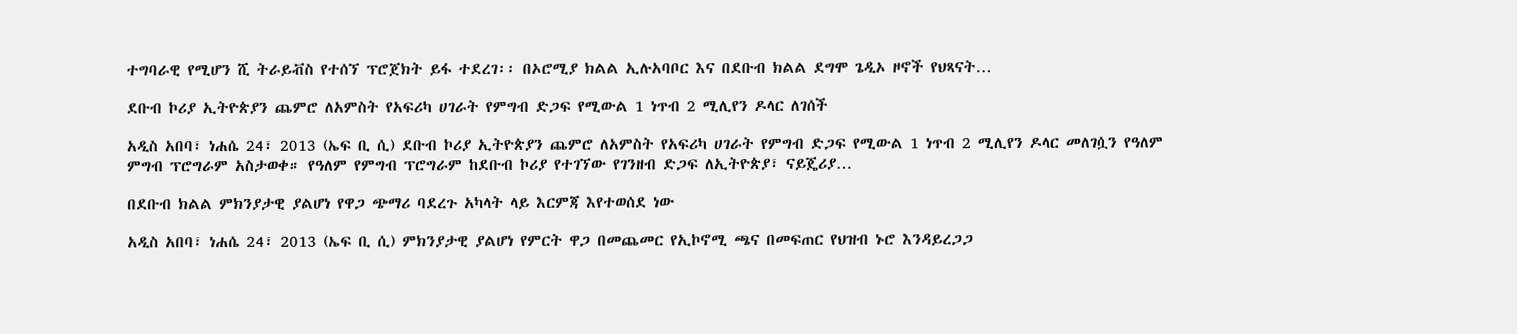ተግባራዊ የሚሆን ሺ ትራይቭስ የተሰኘ ፕሮጀክት ይፋ ተደረገ፡፡ በኦሮሚያ ክልል ኢሉአባቦር እና በደቡብ ክልል ደግሞ ጌዲኦ ዞኖች የህጻናት…

ደቡብ ኮሪያ ኢትዮጵያን ጨምሮ ለአምስት የአፍሪካ ሀገራት የምግብ ድጋፍ የሚውል 1 ነጥብ 2 ሚሊየን ዶላር ለገሰች

አዲስ አበባ፣ ነሐሴ 24፣ 2013 (ኤፍ ቢ ሲ) ደቡብ ኮሪያ ኢትዮጵያን ጨምሮ ለአምስት የአፍሪካ ሀገራት የምግብ ድጋፍ የሚውል 1 ነጥብ 2 ሚሊየን ዶላር መለገሷን የዓለም ምግብ ፕሮግራም አስታወቀ። የዓለም የምግብ ፕሮግራም ከደቡብ ኮሪያ የተገኘው የገንዘብ ድጋፍ ለኢትዮጵያ፣ ናይጄሪያ…

በደቡብ ክልል ምክንያታዊ ያልሆነ የዋጋ ጭማሪ ባደረጉ አካላት ላይ እርምጃ እየተወሰደ ነው

አዲስ አበባ፣ ነሐሴ 24፣ 2013 (ኤፍ ቢ ሲ) ምክንያታዊ ያልሆነ የምርት ዋጋ በመጨመር የኢኮኖሚ ጫና በመፍጠር የህዝብ ኑሮ እንዳይረጋጋ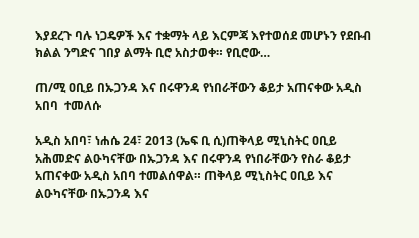እያደረጉ ባሉ ነጋዴዎች እና ተቋማት ላይ እርምጃ እየተወሰደ መሆኑን የደቡብ ክልል ንግድና ገበያ ልማት ቢሮ አስታወቀ። የቢሮው…

ጠ/ሚ ዐቢይ በኡጋንዳ እና በሩዋንዳ የነበራቸውን ቆይታ አጠናቀው አዲስ አበባ  ተመለሱ

አዲስ አበባ፣ ነሐሴ 24፣ 2013 (ኤፍ ቢ ሲ)ጠቅላይ ሚኒስትር ዐቢይ አሕመድና ልዑካናቸው በኡጋንዳ እና በሩዋንዳ የነበራቸውን የስራ ቆይታ አጠናቀው አዲስ አበባ ተመልሰዋል። ጠቅላይ ሚኒስትር ዐቢይ እና ልዑካናቸው በኡጋንዳ እና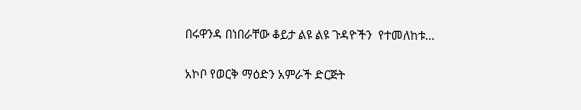በሩዋንዳ በነበራቸው ቆይታ ልዩ ልዩ ጉዳዮችን  የተመለከቱ…

አኮቦ የወርቅ ማዕድን አምራች ድርጅት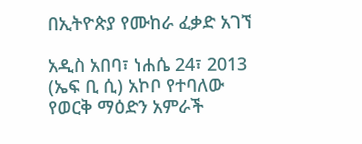በኢትዮጵያ የሙከራ ፈቃድ አገኘ

አዲስ አበባ፣ ነሐሴ 24፣ 2013 (ኤፍ ቢ ሲ) አኮቦ የተባለው የወርቅ ማዕድን አምራች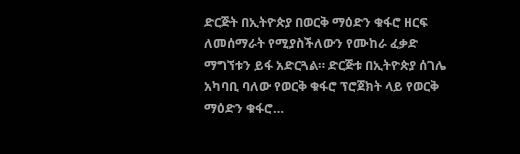ድርጅት በኢትዮጵያ በወርቅ ማዕድን ቁፋሮ ዘርፍ ለመሰማራት የሚያስችለውን የሙከራ ፈቃድ ማግኘቱን ይፋ አድርጓል። ድርጅቱ በኢትዮጵያ ሰገሌ አካባቢ ባለው የወርቅ ቁፋሮ ፕሮጀክት ላይ የወርቅ ማዕድን ቁፋሮ…